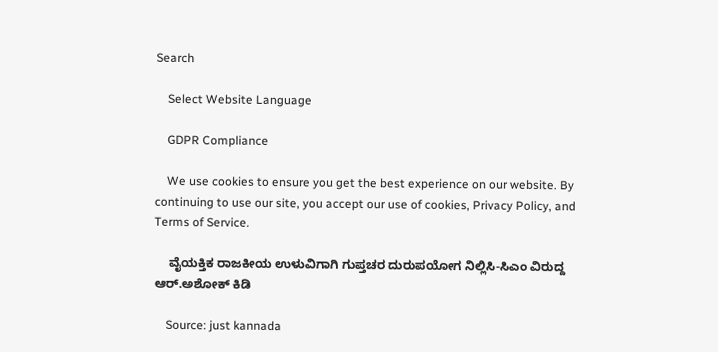Search

    Select Website Language

    GDPR Compliance

    We use cookies to ensure you get the best experience on our website. By continuing to use our site, you accept our use of cookies, Privacy Policy, and Terms of Service.

    ವೈಯಕ್ತಿಕ ರಾಜಕೀಯ ಉಳುವಿಗಾಗಿ ಗುಪ್ತಚರ ದುರುಪಯೋಗ ನಿಲ್ಲಿಸಿ-ಸಿಎಂ ವಿರುದ್ದ ಆರ್.ಅಶೋಕ್ ಕಿಡಿ

    Source: just kannada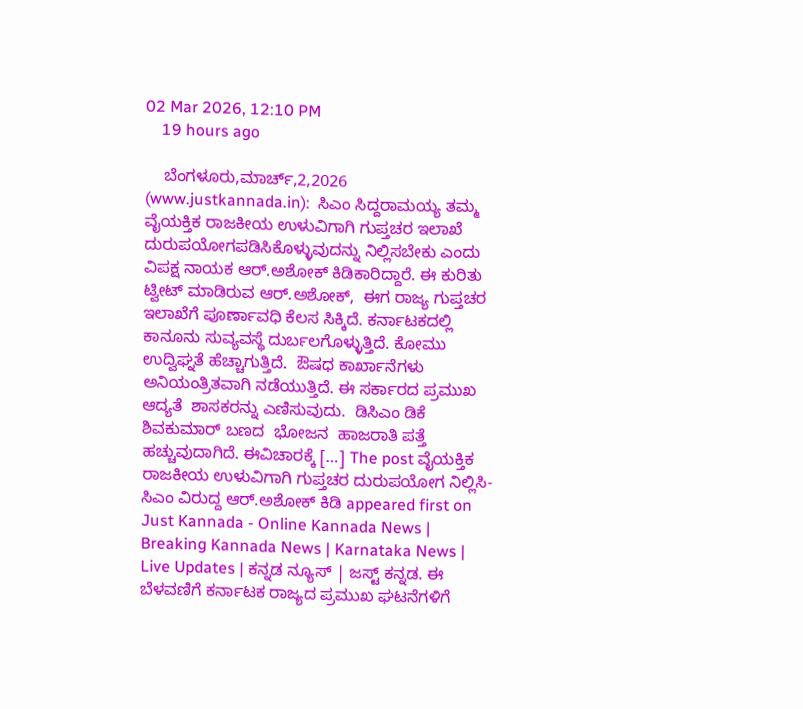02 Mar 2026, 12:10 PM
    19 hours ago

    ಬೆಂಗಳೂರು,ಮಾರ್ಚ್,2,2026 (www.justkannada.in):  ಸಿಎಂ ಸಿದ್ದರಾಮಯ್ಯ ತಮ್ಮ ವೈಯಕ್ತಿಕ ರಾಜಕೀಯ ಉಳುವಿಗಾಗಿ ಗುಪ್ತಚರ ಇಲಾಖೆ ದುರುಪಯೋಗಪಡಿಸಿಕೊಳ್ಳುವುದನ್ನು ನಿಲ್ಲಿಸಬೇಕು ಎಂದು ವಿಪಕ್ಷ ನಾಯಕ ಆರ್.ಅಶೋಕ್ ಕಿಡಿಕಾರಿದ್ದಾರೆ. ಈ ಕುರಿತು ಟ್ವೀಟ್ ಮಾಡಿರುವ ಆರ್.ಅಶೋಕ್,  ಈಗ ರಾಜ್ಯ ಗುಪ್ತಚರ ಇಲಾಖೆಗೆ ಪೂರ್ಣಾವಧಿ ಕೆಲಸ ಸಿಕ್ಕಿದೆ. ಕರ್ನಾಟಕದಲ್ಲಿ ಕಾನೂನು ಸುವ್ಯವಸ್ಥೆ ದುರ್ಬಲಗೊಳ್ಳುತ್ತಿದೆ. ಕೋಮು ಉದ್ವಿಘ್ನತೆ ಹೆಚ್ಚಾಗುತ್ತಿದೆ.  ಔಷಧ ಕಾರ್ಖಾನೆಗಳು ಅನಿಯಂತ್ರಿತವಾಗಿ ನಡೆಯುತ್ತಿದೆ. ಈ ಸರ್ಕಾರದ ಪ್ರಮುಖ ಆದ್ಯತೆ  ಶಾಸಕರನ್ನು ಎಣಿಸುವುದು.  ಡಿಸಿಎಂ ಡಿಕೆ ಶಿವಕುಮಾರ್ ಬಣದ  ಭೋಜನ  ಹಾಜರಾತಿ ಪತ್ತೆ ಹಚ್ಚುವುದಾಗಿದೆ. ಈವಿಚಾರಕ್ಕೆ […] The post ವೈಯಕ್ತಿಕ ರಾಜಕೀಯ ಉಳುವಿಗಾಗಿ ಗುಪ್ತಚರ ದುರುಪಯೋಗ ನಿಲ್ಲಿಸಿ-ಸಿಎಂ ವಿರುದ್ದ ಆರ್.ಅಶೋಕ್ ಕಿಡಿ appeared first on Just Kannada - Online Kannada News | Breaking Kannada News | Karnataka News | Live Updates | ಕನ್ನಡ ನ್ಯೂಸ್ | ಜಸ್ಟ್ ಕನ್ನಡ. ಈ ಬೆಳವಣಿಗೆ ಕರ್ನಾಟಕ ರಾಜ್ಯದ ಪ್ರಮುಖ ಘಟನೆಗಳಿಗೆ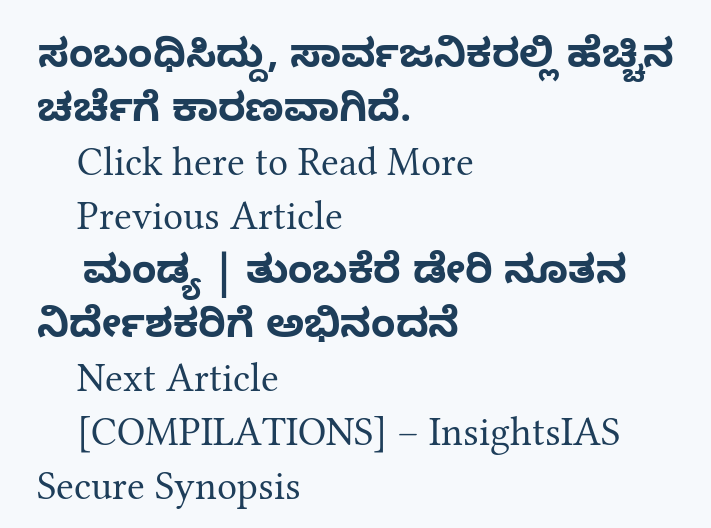ಸಂಬಂಧಿಸಿದ್ದು, ಸಾರ್ವಜನಿಕರಲ್ಲಿ ಹೆಚ್ಚಿನ ಚರ್ಚೆಗೆ ಕಾರಣವಾಗಿದೆ.
    Click here to Read More
    Previous Article
    ಮಂಡ್ಯ | ತುಂಬಕೆರೆ ಡೇರಿ ನೂತನ ನಿರ್ದೇಶಕರಿಗೆ ಅಭಿನಂದನೆ
    Next Article
    [COMPILATIONS] – InsightsIAS Secure Synopsis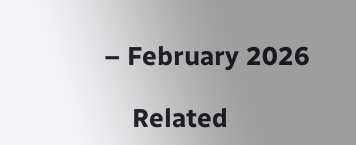– February 2026

    Related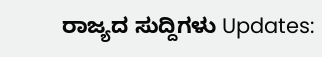ರಾಜ್ಯದ ಸುದ್ದಿಗಳು Updates: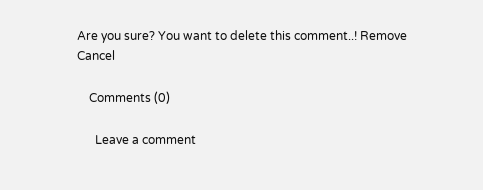Are you sure? You want to delete this comment..! Remove Cancel

    Comments (0)

      Leave a comment